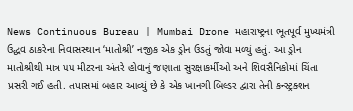News Continuous Bureau | Mumbai Drone મહારાષ્ટ્રના ભૂતપૂર્વ મુખ્યમંત્રી ઉદ્ધવ ઠાકરેના નિવાસસ્થાન ‘માતોશ્રી’ નજીક એક ડ્રોન ઉડતું જોવા મળ્યું હતું. આ ડ્રોન માતોશ્રીથી માત્ર ૫૫ મીટરના અંતરે હોવાનું જણાતા સુરક્ષાકર્મીઓ અને શિવસૈનિકોમાં ચિંતા પ્રસરી ગઈ હતી. તપાસમાં બહાર આવ્યું છે કે એક ખાનગી બિલ્ડર દ્વારા તેની કન્સ્ટ્રક્શન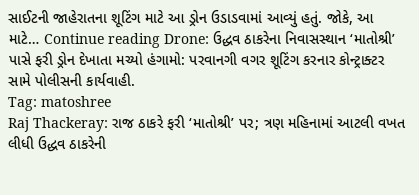સાઈટની જાહેરાતના શૂટિંગ માટે આ ડ્રોન ઉડાડવામાં આવ્યું હતું. જોકે, આ માટે… Continue reading Drone: ઉદ્ધવ ઠાકરેના નિવાસસ્થાન ‘માતોશ્રી’ પાસે ફરી ડ્રોન દેખાતા મચ્યો હંગામો: પરવાનગી વગર શૂટિંગ કરનાર કોન્ટ્રાક્ટર સામે પોલીસની કાર્યવાહી.
Tag: matoshree
Raj Thackeray: રાજ ઠાકરે ફરી ‘માતોશ્રી’ પર; ત્રણ મહિનામાં આટલી વખત લીધી ઉદ્ધવ ઠાકરેની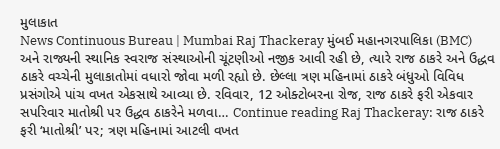મુલાકાત
News Continuous Bureau | Mumbai Raj Thackeray મુંબઈ મહાનગરપાલિકા (BMC) અને રાજ્યની સ્થાનિક સ્વરાજ સંસ્થાઓની ચૂંટણીઓ નજીક આવી રહી છે, ત્યારે રાજ ઠાકરે અને ઉદ્ધવ ઠાકરે વચ્ચેની મુલાકાતોમાં વધારો જોવા મળી રહ્યો છે. છેલ્લા ત્રણ મહિનામાં ઠાકરે બંધુઓ વિવિધ પ્રસંગોએ પાંચ વખત એકસાથે આવ્યા છે. રવિવાર, 12 ઓક્ટોબરના રોજ, રાજ ઠાકરે ફરી એકવાર સપરિવાર માતોશ્રી પર ઉદ્ધવ ઠાકરેને મળવા… Continue reading Raj Thackeray: રાજ ઠાકરે ફરી ‘માતોશ્રી’ પર; ત્રણ મહિનામાં આટલી વખત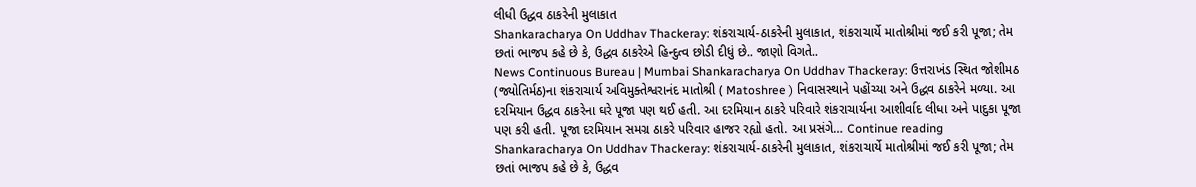લીધી ઉદ્ધવ ઠાકરેની મુલાકાત
Shankaracharya On Uddhav Thackeray: શંકરાચાર્ય-ઠાકરેની મુલાકાત, શંકરાચાર્યે માતોશ્રીમાં જઈ કરી પૂજા; તેમ છતાં ભાજપ કહે છે કે, ઉદ્ધવ ઠાકરેએ હિન્દુત્વ છોડી દીધું છે.. જાણો વિગતે..
News Continuous Bureau | Mumbai Shankaracharya On Uddhav Thackeray: ઉત્તરાખંડ સ્થિત જોશીમઠ (જ્યોતિર્મઠ)ના શંકરાચાર્ય અવિમુક્તેશ્વરાનંદ માતોશ્રી ( Matoshree ) નિવાસસ્થાને પહોંચ્યા અને ઉદ્ધવ ઠાકરેને મળ્યા. આ દરમિયાન ઉદ્ધવ ઠાકરેના ઘરે પૂજા પણ થઈ હતી. આ દરમિયાન ઠાકરે પરિવારે શંકરાચાર્યના આશીર્વાદ લીધા અને પાદુકા પૂજા પણ કરી હતી. પૂજા દરમિયાન સમગ્ર ઠાકરે પરિવાર હાજર રહ્યો હતો. આ પ્રસંગે… Continue reading Shankaracharya On Uddhav Thackeray: શંકરાચાર્ય-ઠાકરેની મુલાકાત, શંકરાચાર્યે માતોશ્રીમાં જઈ કરી પૂજા; તેમ છતાં ભાજપ કહે છે કે, ઉદ્ધવ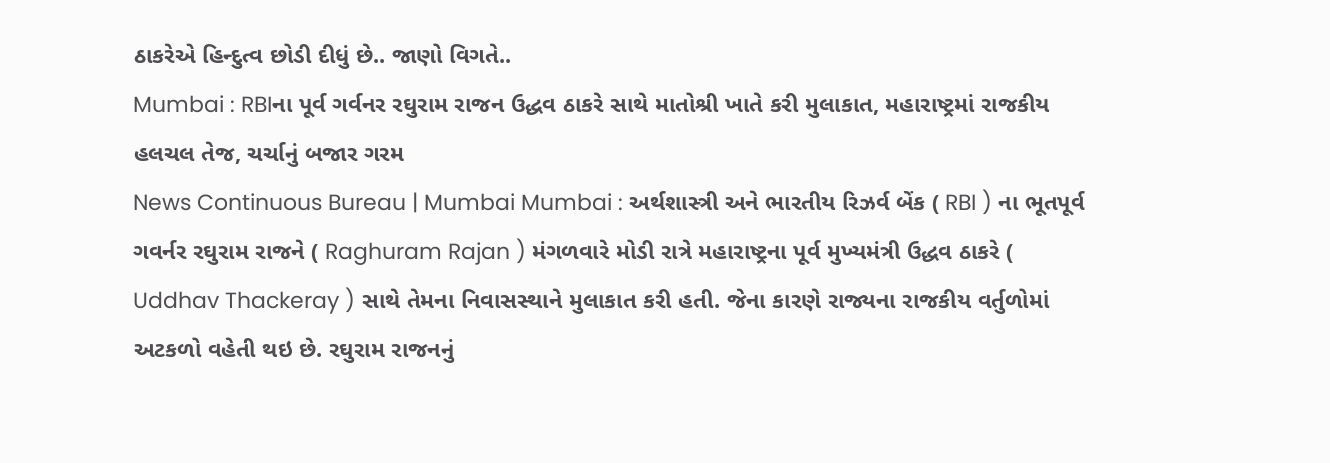ઠાકરેએ હિન્દુત્વ છોડી દીધું છે.. જાણો વિગતે..
Mumbai : RBIના પૂર્વ ગર્વનર રઘુરામ રાજન ઉદ્ધવ ઠાકરે સાથે માતોશ્રી ખાતે કરી મુલાકાત, મહારાષ્ટ્રમાં રાજકીય હલચલ તેજ, ચર્ચાનું બજાર ગરમ
News Continuous Bureau | Mumbai Mumbai : અર્થશાસ્ત્રી અને ભારતીય રિઝર્વ બેંક ( RBI ) ના ભૂતપૂર્વ ગવર્નર રઘુરામ રાજને ( Raghuram Rajan ) મંગળવારે મોડી રાત્રે મહારાષ્ટ્રના પૂર્વ મુખ્યમંત્રી ઉદ્ધવ ઠાકરે ( Uddhav Thackeray ) સાથે તેમના નિવાસસ્થાને મુલાકાત કરી હતી. જેના કારણે રાજ્યના રાજકીય વર્તુળોમાં અટકળો વહેતી થઇ છે. રઘુરામ રાજનનું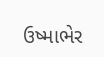ઉષ્માભેર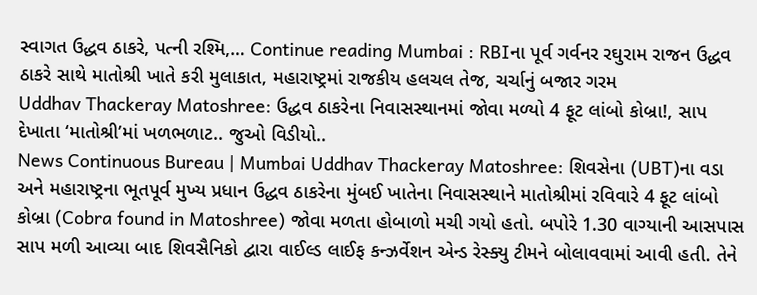સ્વાગત ઉદ્ધવ ઠાકરે, પત્ની રશ્મિ,… Continue reading Mumbai : RBIના પૂર્વ ગર્વનર રઘુરામ રાજન ઉદ્ધવ ઠાકરે સાથે માતોશ્રી ખાતે કરી મુલાકાત, મહારાષ્ટ્રમાં રાજકીય હલચલ તેજ, ચર્ચાનું બજાર ગરમ
Uddhav Thackeray Matoshree: ઉદ્ધવ ઠાકરેના નિવાસસ્થાનમાં જોવા મળ્યો 4 ફૂટ લાંબો કોબ્રા!, સાપ દેખાતા ‘માતોશ્રી’માં ખળભળાટ.. જુઓ વિડીયો..
News Continuous Bureau | Mumbai Uddhav Thackeray Matoshree: શિવસેના (UBT)ના વડા અને મહારાષ્ટ્રના ભૂતપૂર્વ મુખ્ય પ્રધાન ઉદ્ધવ ઠાકરેના મુંબઈ ખાતેના નિવાસસ્થાને માતોશ્રીમાં રવિવારે 4 ફૂટ લાંબો કોબ્રા (Cobra found in Matoshree) જોવા મળતા હોબાળો મચી ગયો હતો. બપોરે 1.30 વાગ્યાની આસપાસ સાપ મળી આવ્યા બાદ શિવસૈનિકો દ્વારા વાઈલ્ડ લાઈફ કન્ઝર્વેશન એન્ડ રેસ્ક્યુ ટીમને બોલાવવામાં આવી હતી. તેને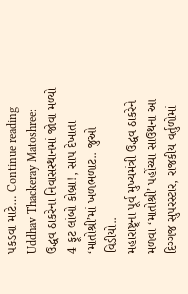પકડવા માટે… Continue reading Uddhav Thackeray Matoshree: ઉદ્ધવ ઠાકરેના નિવાસસ્થાનમાં જોવા મળ્યો 4 ફૂટ લાંબો કોબ્રા!, સાપ દેખાતા ‘માતોશ્રી’માં ખળભળાટ.. જુઓ વિડીયો..
મહારાષ્ટ્ર્ના પૂર્વ મુખ્યમંત્રી ઉદ્ધવ ઠાકરેને મળવા ‘માતોશ્રી’ પહોંચ્યા સાઉથના આ દિગ્ગજ સુપરસ્ટાર, રાજકીય વર્તુળોમાં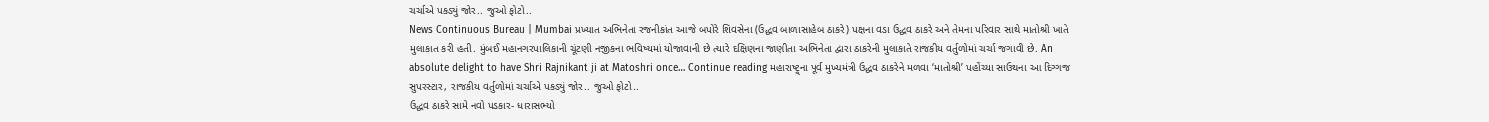ચર્ચાએ પકડ્યું જોર.. જુઓ ફોટો..
News Continuous Bureau | Mumbai પ્રખ્યાત અભિનેતા રજનીકાંત આજે બપોરે શિવસેના (ઉદ્ધવ બાળાસાહેબ ઠાકરે) પક્ષના વડા ઉદ્ધવ ઠાકરે અને તેમના પરિવાર સાથે માતોશ્રી ખાતે મુલાકાત કરી હતી. મુંબઈ મહાનગરપાલિકાની ચૂંટણી નજીકના ભવિષ્યમાં યોજાવાની છે ત્યારે દક્ષિણના જાણીતા અભિનેતા દ્વારા ઠાકરેની મુલાકાતે રાજકીય વર્તુળોમાં ચર્ચા જગાવી છે. An absolute delight to have Shri Rajnikant ji at Matoshri once… Continue reading મહારાષ્ટ્ર્ના પૂર્વ મુખ્યમંત્રી ઉદ્ધવ ઠાકરેને મળવા ‘માતોશ્રી’ પહોંચ્યા સાઉથના આ દિગ્ગજ સુપરસ્ટાર, રાજકીય વર્તુળોમાં ચર્ચાએ પકડ્યું જોર.. જુઓ ફોટો..
ઉદ્ધવ ઠાકરે સામે નવો પડકાર- ધારાસભ્યો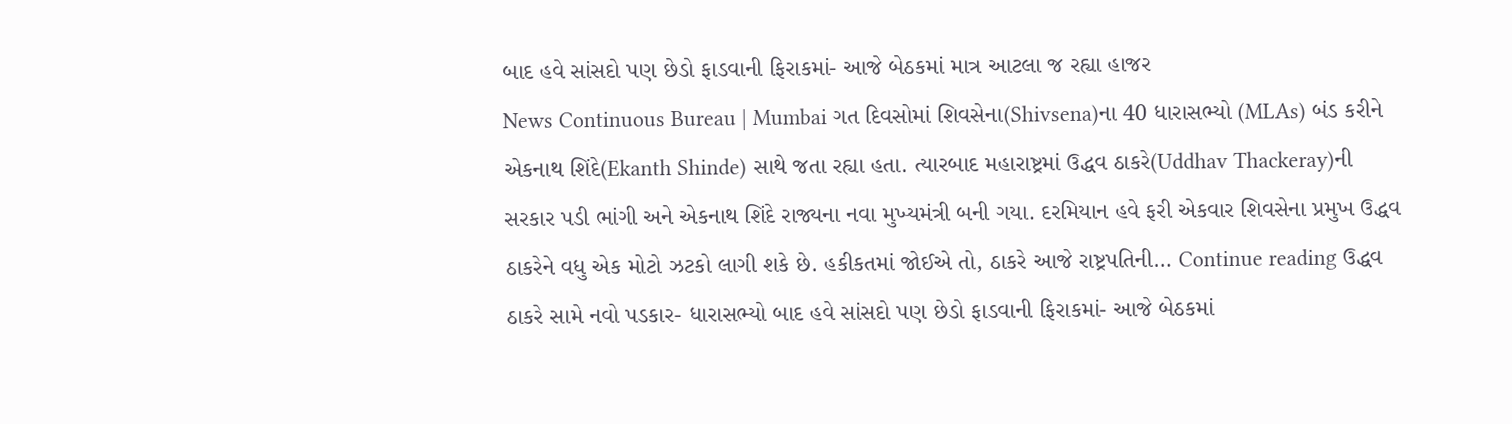બાદ હવે સાંસદો પણ છેડો ફાડવાની ફિરાકમાં- આજે બેઠકમાં માત્ર આટલા જ રહ્યા હાજર
News Continuous Bureau | Mumbai ગત દિવસોમાં શિવસેના(Shivsena)ના 40 ધારાસભ્યો (MLAs) બંડ કરીને એકનાથ શિંદે(Ekanth Shinde) સાથે જતા રહ્યા હતા. ત્યારબાદ મહારાષ્ટ્રમાં ઉદ્ધવ ઠાકરે(Uddhav Thackeray)ની સરકાર પડી ભાંગી અને એકનાથ શિંદે રાજ્યના નવા મુખ્યમંત્રી બની ગયા. દરમિયાન હવે ફરી એકવાર શિવસેના પ્રમુખ ઉદ્ધવ ઠાકરેને વધુ એક મોટો ઝટકો લાગી શકે છે. હકીકતમાં જોઈએ તો, ઠાકરે આજે રાષ્ટ્રપતિની… Continue reading ઉદ્ધવ ઠાકરે સામે નવો પડકાર- ધારાસભ્યો બાદ હવે સાંસદો પણ છેડો ફાડવાની ફિરાકમાં- આજે બેઠકમાં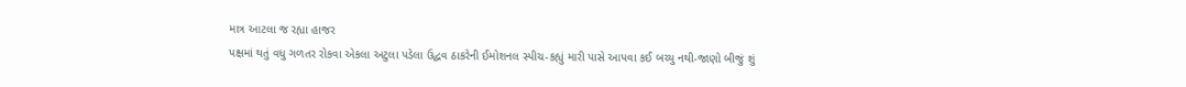માત્ર આટલા જ રહ્યા હાજર
પક્ષમાં થતું વધુ ગળતર રોકવા એકલા અટુલા પડેલા ઉદ્ધવ ઠાકરેની ઈમોશનલ સ્પીચ-કહ્યું મારી પાસે આપવા કઈ બચ્યુ નથી-જાણો બીજું શું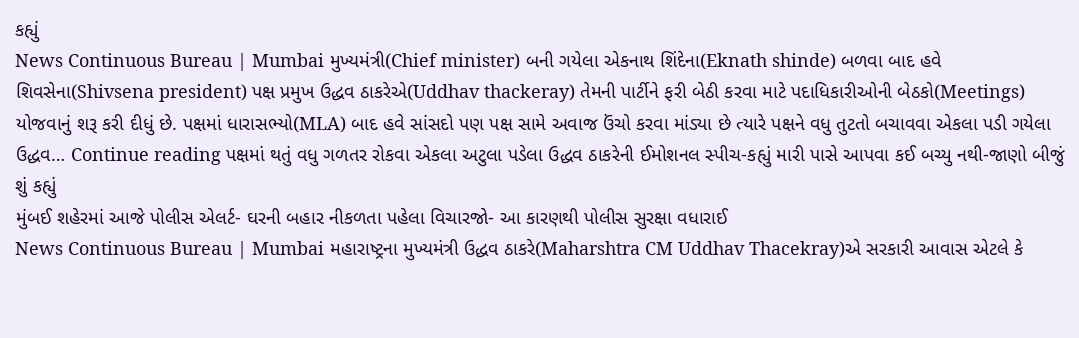કહ્યું
News Continuous Bureau | Mumbai મુખ્યમંત્રી(Chief minister) બની ગયેલા એકનાથ શિંદેના(Eknath shinde) બળવા બાદ હવે શિવસેના(Shivsena president) પક્ષ પ્રમુખ ઉદ્ધવ ઠાકરેએ(Uddhav thackeray) તેમની પાર્ટીને ફરી બેઠી કરવા માટે પદાધિકારીઓની બેઠકો(Meetings) યોજવાનું શરૂ કરી દીધું છે. પક્ષમાં ધારાસભ્યો(MLA) બાદ હવે સાંસદો પણ પક્ષ સામે અવાજ ઉંચો કરવા માંડ્યા છે ત્યારે પક્ષને વધુ તુટતો બચાવવા એકલા પડી ગયેલા ઉદ્ધવ… Continue reading પક્ષમાં થતું વધુ ગળતર રોકવા એકલા અટુલા પડેલા ઉદ્ધવ ઠાકરેની ઈમોશનલ સ્પીચ-કહ્યું મારી પાસે આપવા કઈ બચ્યુ નથી-જાણો બીજું શું કહ્યું
મુંબઈ શહેરમાં આજે પોલીસ એલર્ટ- ઘરની બહાર નીકળતા પહેલા વિચારજો- આ કારણથી પોલીસ સુરક્ષા વધારાઈ
News Continuous Bureau | Mumbai મહારાષ્ટ્રના મુખ્યમંત્રી ઉદ્ધવ ઠાકરે(Maharshtra CM Uddhav Thacekray)એ સરકારી આવાસ એટલે કે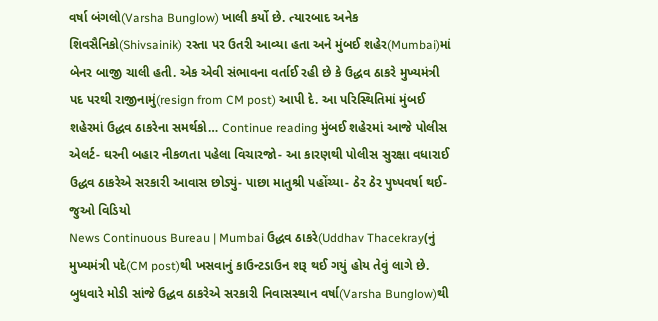વર્ષા બંગલો(Varsha Bunglow) ખાલી કર્યો છે. ત્યારબાદ અનેક શિવસૈનિકો(Shivsainik) રસ્તા પર ઉતરી આવ્યા હતા અને મુંબઈ શહેર(Mumbai)માં બેનર બાજી ચાલી હતી. એક એવી સંભાવના વર્તાઈ રહી છે કે ઉદ્ધવ ઠાકરે મુખ્યમંત્રી પદ પરથી રાજીનામું(resign from CM post) આપી દે. આ પરિસ્થિતિમાં મુંબઈ શહેરમાં ઉદ્ધવ ઠાકરેના સમર્થકો… Continue reading મુંબઈ શહેરમાં આજે પોલીસ એલર્ટ- ઘરની બહાર નીકળતા પહેલા વિચારજો- આ કારણથી પોલીસ સુરક્ષા વધારાઈ
ઉદ્ધવ ઠાકરેએ સરકારી આવાસ છોડ્યું- પાછા માતુશ્રી પહોંચ્યા- ઠેર ઠેર પુષ્પવર્ષા થઈ- જુઓ વિડિયો
News Continuous Bureau | Mumbai ઉદ્ધવ ઠાકરે(Uddhav Thacekray(નું મુખ્યમંત્રી પદે(CM post)થી ખસવાનું કાઉન્ટડાઉન શરૂ થઈ ગયું હોય તેવું લાગે છે. બુધવારે મોડી સાંજે ઉદ્ધવ ઠાકરેએ સરકારી નિવાસસ્થાન વર્ષા(Varsha Bunglow)થી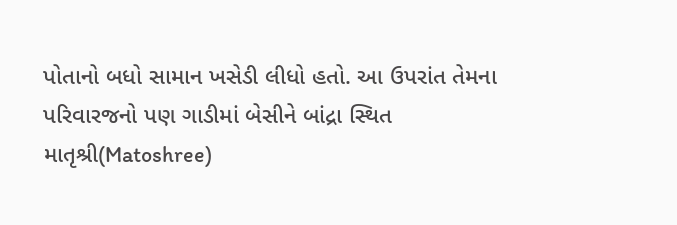પોતાનો બધો સામાન ખસેડી લીધો હતો. આ ઉપરાંત તેમના પરિવારજનો પણ ગાડીમાં બેસીને બાંદ્રા સ્થિત માતૃશ્રી(Matoshree)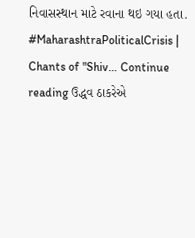નિવાસસ્થાન માટે રવાના થઇ ગયા હતા. #MaharashtraPoliticalCrisis | Chants of "Shiv… Continue reading ઉદ્ધવ ઠાકરેએ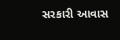સરકારી આવાસ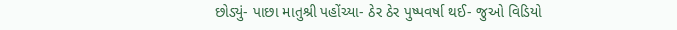છોડ્યું- પાછા માતુશ્રી પહોંચ્યા- ઠેર ઠેર પુષ્પવર્ષા થઈ- જુઓ વિડિયો